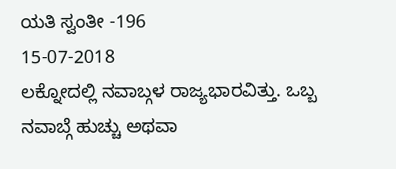ಯತಿ ಸ್ವಂತೀ -196
15-07-2018
ಲಕ್ನೋದಲ್ಲಿ ನವಾಬ್ಗಳ ರಾಜ್ಯಭಾರವಿತ್ತು. ಒಬ್ಬ ನವಾಬ್ಗೆ ಹುಚ್ಚು ಅಥವಾ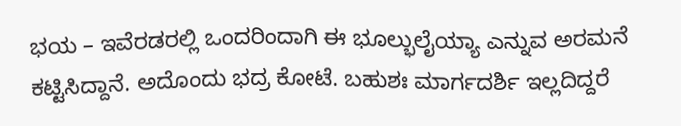ಭಯ – ಇವೆರಡರಲ್ಲಿ ಒಂದರಿಂದಾಗಿ ಈ ಭೂಲ್ಭುಲೈಯ್ಯಾ ಎನ್ನುವ ಅರಮನೆ ಕಟ್ಟಿಸಿದ್ದಾನೆ. ಅದೊಂದು ಭದ್ರ ಕೋಟೆ. ಬಹುಶಃ ಮಾರ್ಗದರ್ಶಿ ಇಲ್ಲದಿದ್ದರೆ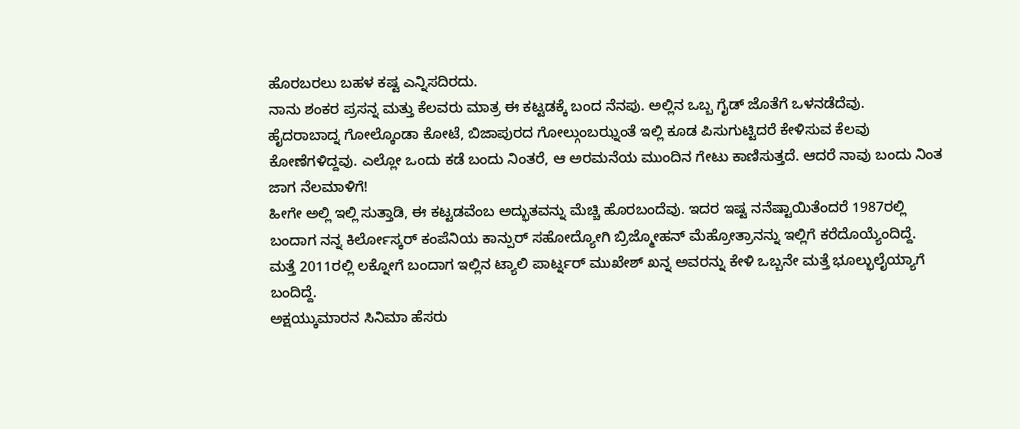ಹೊರಬರಲು ಬಹಳ ಕಷ್ಟ ಎನ್ನಿಸದಿರದು.
ನಾನು ಶಂಕರ ಪ್ರಸನ್ನ ಮತ್ತು ಕೆಲವರು ಮಾತ್ರ ಈ ಕಟ್ಟಡಕ್ಕೆ ಬಂದ ನೆನಪು. ಅಲ್ಲಿನ ಒಬ್ಬ ಗೈಡ್ ಜೊತೆಗೆ ಒಳನಡೆದೆವು.
ಹೈದರಾಬಾದ್ನ ಗೋಲ್ಕೊಂಡಾ ಕೋಟೆ, ಬಿಜಾಪುರದ ಗೋಲ್ಗುಂಬಝ್ನಂತೆ ಇಲ್ಲಿ ಕೂಡ ಪಿಸುಗುಟ್ಟಿದರೆ ಕೇಳಿಸುವ ಕೆಲವು ಕೋಣೆಗಳಿದ್ದವು. ಎಲ್ಲೋ ಒಂದು ಕಡೆ ಬಂದು ನಿಂತರೆ, ಆ ಅರಮನೆಯ ಮುಂದಿನ ಗೇಟು ಕಾಣಿಸುತ್ತದೆ. ಆದರೆ ನಾವು ಬಂದು ನಿಂತ ಜಾಗ ನೆಲಮಾಳಿಗೆ!
ಹೀಗೇ ಅಲ್ಲಿ ಇಲ್ಲಿ ಸುತ್ತಾಡಿ, ಈ ಕಟ್ಟಡವೆಂಬ ಅದ್ಭುತವನ್ನು ಮೆಚ್ಚಿ ಹೊರಬಂದೆವು. ಇದರ ಇಷ್ಟ ನನೆಷ್ಟಾಯಿತೆಂದರೆ 1987ರಲ್ಲಿ ಬಂದಾಗ ನನ್ನ ಕಿರ್ಲೋಸ್ಕರ್ ಕಂಪೆನಿಯ ಕಾನ್ಪುರ್ ಸಹೋದ್ಯೋಗಿ ಬ್ರಿಜ್ಮೋಹನ್ ಮೆಹ್ರೋತ್ರಾನನ್ನು ಇಲ್ಲಿಗೆ ಕರೆದೊಯ್ಯೆಂದಿದ್ದೆ.
ಮತ್ತೆ 2011ರಲ್ಲಿ ಲಕ್ನೋಗೆ ಬಂದಾಗ ಇಲ್ಲಿನ ಟ್ಯಾಲಿ ಪಾರ್ಟ್ನರ್ ಮುಖೇಶ್ ಖನ್ನ ಅವರನ್ನು ಕೇಳಿ ಒಬ್ಬನೇ ಮತ್ತೆ ಭೂಲ್ಭುಲೈಯ್ಯಾಗೆ ಬಂದಿದ್ದೆ.
ಅಕ್ಷಯ್ಕುಮಾರನ ಸಿನಿಮಾ ಹೆಸರು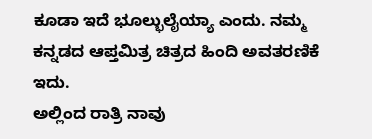ಕೂಡಾ ಇದೆ ಭೂಲ್ಭುಲೈಯ್ಯಾ ಎಂದು. ನಮ್ಮ ಕನ್ನಡದ ಆಪ್ತಮಿತ್ರ ಚಿತ್ರದ ಹಿಂದಿ ಅವತರಣಿಕೆ ಇದು.
ಅಲ್ಲಿಂದ ರಾತ್ರಿ ನಾವು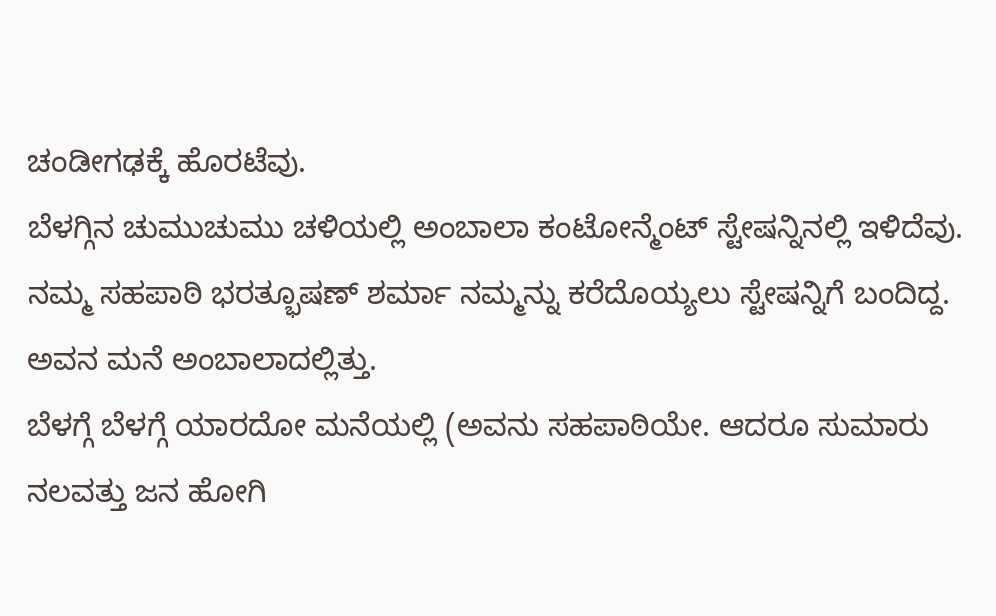ಚಂಡೀಗಢಕ್ಕೆ ಹೊರಟೆವು.
ಬೆಳಗ್ಗಿನ ಚುಮುಚುಮು ಚಳಿಯಲ್ಲಿ ಅಂಬಾಲಾ ಕಂಟೋನ್ಮೆಂಟ್ ಸ್ಟೇಷನ್ನಿನಲ್ಲಿ ಇಳಿದೆವು.
ನಮ್ಮ ಸಹಪಾಠಿ ಭರತ್ಭೂಷಣ್ ಶರ್ಮಾ ನಮ್ಮನ್ನು ಕರೆದೊಯ್ಯಲು ಸ್ಟೇಷನ್ನಿಗೆ ಬಂದಿದ್ದ. ಅವನ ಮನೆ ಅಂಬಾಲಾದಲ್ಲಿತ್ತು.
ಬೆಳಗ್ಗೆ ಬೆಳಗ್ಗೆ ಯಾರದೋ ಮನೆಯಲ್ಲಿ (ಅವನು ಸಹಪಾಠಿಯೇ. ಆದರೂ ಸುಮಾರು ನಲವತ್ತು ಜನ ಹೋಗಿ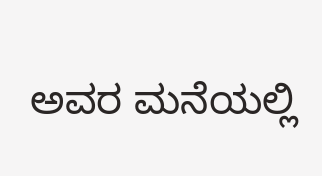ಅವರ ಮನೆಯಲ್ಲಿ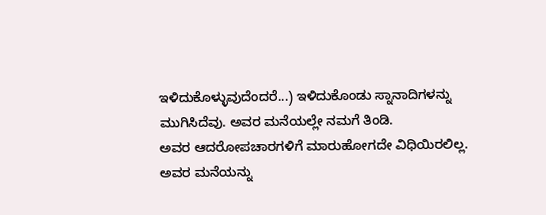ಇಳಿದುಕೊಳ್ಳುವುದೆಂದರೆ...) ಇಳಿದುಕೊಂಡು ಸ್ನಾನಾದಿಗಳನ್ನು ಮುಗಿಸಿದೆವು. ಅವರ ಮನೆಯಲ್ಲೇ ನಮಗೆ ತಿಂಡಿ.
ಅವರ ಆದರೋಪಚಾರಗಳಿಗೆ ಮಾರುಹೋಗದೇ ವಿಧಿಯಿರಲಿಲ್ಲ.
ಅವರ ಮನೆಯನ್ನು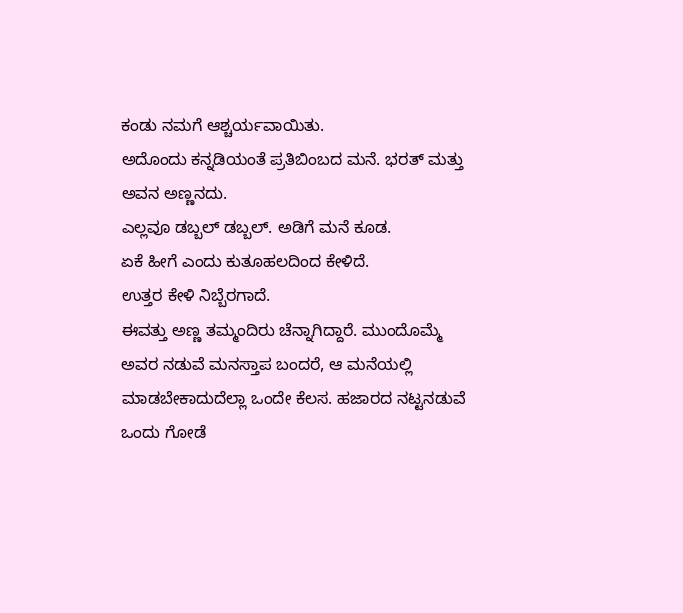ಕಂಡು ನಮಗೆ ಆಶ್ಚರ್ಯವಾಯಿತು.
ಅದೊಂದು ಕನ್ನಡಿಯಂತೆ ಪ್ರತಿಬಿಂಬದ ಮನೆ. ಭರತ್ ಮತ್ತು ಅವನ ಅಣ್ಣನದು.
ಎಲ್ಲವೂ ಡಬ್ಬಲ್ ಡಬ್ಬಲ್. ಅಡಿಗೆ ಮನೆ ಕೂಡ.
ಏಕೆ ಹೀಗೆ ಎಂದು ಕುತೂಹಲದಿಂದ ಕೇಳಿದೆ.
ಉತ್ತರ ಕೇಳಿ ನಿಬ್ಬೆರಗಾದೆ.
ಈವತ್ತು ಅಣ್ಣ ತಮ್ಮಂದಿರು ಚೆನ್ನಾಗಿದ್ದಾರೆ. ಮುಂದೊಮ್ಮೆ ಅವರ ನಡುವೆ ಮನಸ್ತಾಪ ಬಂದರೆ, ಆ ಮನೆಯಲ್ಲಿ ಮಾಡಬೇಕಾದುದೆಲ್ಲಾ ಒಂದೇ ಕೆಲಸ. ಹಜಾರದ ನಟ್ಟನಡುವೆ ಒಂದು ಗೋಡೆ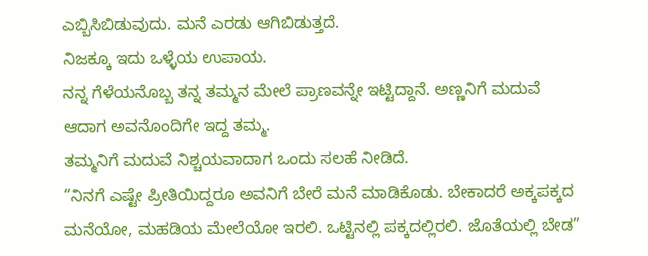ಎಬ್ಬಿಸಿಬಿಡುವುದು. ಮನೆ ಎರಡು ಆಗಿಬಿಡುತ್ತದೆ.
ನಿಜಕ್ಕೂ ಇದು ಒಳ್ಳೆಯ ಉಪಾಯ.
ನನ್ನ ಗೆಳೆಯನೊಬ್ಬ ತನ್ನ ತಮ್ಮನ ಮೇಲೆ ಪ್ರಾಣವನ್ನೇ ಇಟ್ಟಿದ್ದಾನೆ. ಅಣ್ಣನಿಗೆ ಮದುವೆ ಆದಾಗ ಅವನೊಂದಿಗೇ ಇದ್ದ ತಮ್ಮ.
ತಮ್ಮನಿಗೆ ಮದುವೆ ನಿಶ್ಚಯವಾದಾಗ ಒಂದು ಸಲಹೆ ನೀಡಿದೆ.
“ನಿನಗೆ ಎಷ್ಟೇ ಪ್ರೀತಿಯಿದ್ದರೂ ಅವನಿಗೆ ಬೇರೆ ಮನೆ ಮಾಡಿಕೊಡು. ಬೇಕಾದರೆ ಅಕ್ಕಪಕ್ಕದ ಮನೆಯೋ, ಮಹಡಿಯ ಮೇಲೆಯೋ ಇರಲಿ. ಒಟ್ಟಿನಲ್ಲಿ ಪಕ್ಕದಲ್ಲಿರಲಿ. ಜೊತೆಯಲ್ಲಿ ಬೇಡ”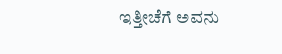ಇತ್ತೀಚೆಗೆ ಅವನು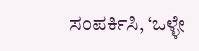ಸಂಪರ್ಕಿಸಿ, ‘ಒಳ್ಳೇ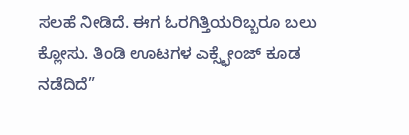ಸಲಹೆ ನೀಡಿದೆ. ಈಗ ಓರಗಿತ್ತಿಯರಿಬ್ಬರೂ ಬಲು ಕ್ಲೋಸು. ತಿಂಡಿ ಊಟಗಳ ಎಕ್ಸ್ಛೇಂಜ್ ಕೂಡ ನಡೆದಿದೆ”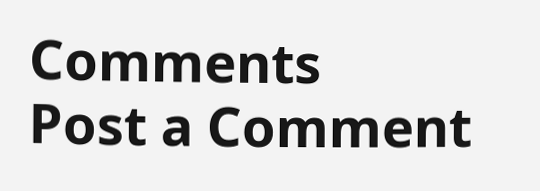Comments
Post a Comment